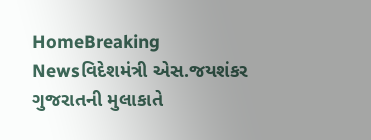HomeBreaking Newsવિદેશમંત્રી એસ.જયશંકર ગુજરાતની મુલાકાતે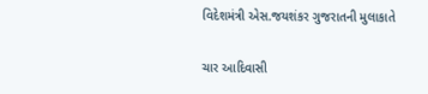વિદેશમંત્રી એસ.જયશંકર ગુજરાતની મુલાકાતે

ચાર આદિવાસી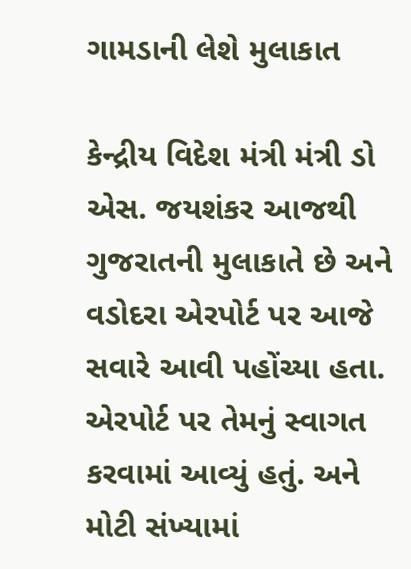ગામડાની લેશે મુલાકાત

કેન્દ્રીય વિદેશ મંત્રી મંત્રી ડો એસ. જયશંકર આજથી ગુજરાતની મુલાકાતે છે અને વડોદરા એરપોર્ટ પર આજે સવારે આવી પહોંચ્યા હતા. એરપોર્ટ પર તેમનું સ્વાગત કરવામાં આવ્યું હતું. અને મોટી સંખ્યામાં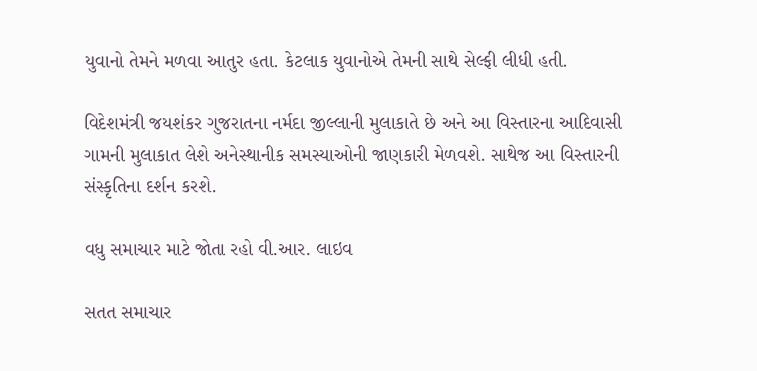યુવાનો તેમને મળવા આતુર હતા. કેટલાક યુવાનોએ તેમની સાથે સેલ્ફી લીધી હતી.

વિદેશમંત્રી જયશંકર ગુજરાતના નર્મદા જીલ્લાની મુલાકાતે છે અને આ વિસ્તારના આદિવાસી ગામની મુલાકાત લેશે અનેસ્થાનીક સમસ્યાઓની જાણકારી મેળવશે. સાથેજ આ વિસ્તારની સંસ્કૃતિના દર્શન કરશે.

વધુ સમાચાર માટે જોતા રહો વી.આર. લાઇવ

સતત સમાચાર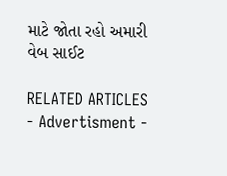માટે જોતા રહો અમારી વેબ સાઈટ

RELATED ARTICLES
- Advertisment -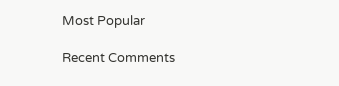Most Popular

Recent Comments